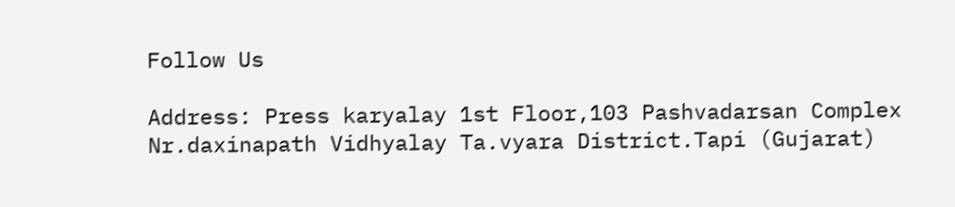Follow Us

Address: Press karyalay 1st Floor,103 Pashvadarsan Complex Nr.daxinapath Vidhyalay Ta.vyara District.Tapi (Gujarat)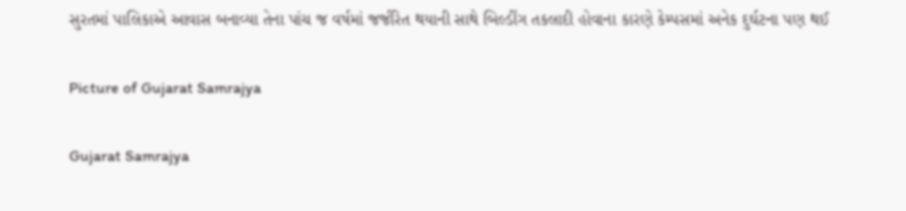સુરતમાં પાલિકાએ આવાસ બનાવ્યા તેના પાંચ જ વર્ષમાં જર્જરિત થયાની સાથે બિલ્ડીંગ તકલાદી હોવાના કારણે કેમ્પસમાં અનેક દુર્ઘટના પણ થઈ

Picture of Gujarat Samrajya

Gujarat Samrajya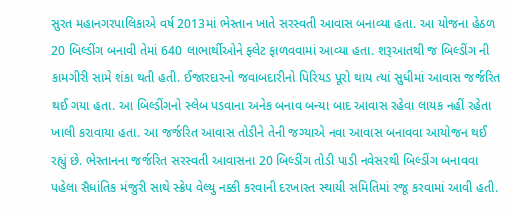સુરત મહાનગરપાલિકાએ વર્ષ 2013માં ભેસ્તાન ખાતે સરસ્વતી આવાસ બનાવ્યા હતા. આ યોજના હેઠળ 20 બિલ્ડીંગ બનાવી તેમાં 640 લાભાર્થીઓને ફ્લેટ ફાળવવામાં આવ્યા હતા. શરૂઆતથી જ બિલ્ડીંગ ની કામગીરી સામે શંકા થતી હતી. ઈજારદારનો જવાબદારીનો પિરિયડ પૂરો થાય ત્યાં સુધીમાં આવાસ જર્જરિત થઈ ગયા હતા. આ બિલ્ડીંગનો સ્લેબ પડવાના અનેક બનાવ બન્યા બાદ આવાસ રહેવા લાયક નહીં રહેતા ખાલી કરાવાયા હતા. આ જર્જરિત આવાસ તોડીને તેની જગ્યાએ નવા આવાસ બનાવવા આયોજન થઈ રહ્યું છે. ભેસ્તાનના જર્જરિત સરસ્વતી આવાસના 20 બિલ્ડીંગ તોડી પાડી નવેસરથી બિલ્ડીંગ બનાવવા પહેલા સૈધાંતિક મંજુરી સાથે સ્ક્રેપ વેલ્યુ નક્કી કરવાની દરખાસ્ત સ્થાયી સમિતિમાં રજૂ કરવામાં આવી હતી.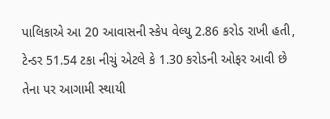પાલિકાએ આ 20 આવાસની સ્કેપ વેલ્યુ 2.86 કરોડ રાખી હતી, ટેન્ડર 51.54 ટકા નીચું એટલે કે 1.30 કરોડની ઓફર આવી છે તેના પર આગામી સ્થાયી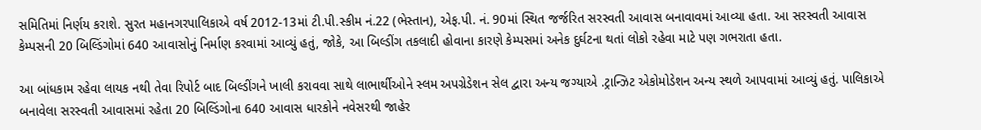સમિતિમાં નિર્ણય કરાશે. સુરત મહાનગરપાલિકાએ વર્ષ 2012-13માં ટી.પી.સ્કીમ નં.22 (ભેસ્તાન), એફ.પી. નં. 90માં સ્થિત જર્જરિત સરસ્વતી આવાસ બનાવાવમાં આવ્યા હતા. આ સરસ્વતી આવાસ કેમ્પસની 20 બિલ્ડિંગોમાં 640 આવાસોનું નિર્માણ કરવામાં આવ્યું હતું, જોકે, આ બિલ્ડીંગ તકલાદી હોવાના કારણે કેમ્પસમાં અનેક દુર્ઘટના થતાં લોકો રહેવા માટે પણ ગભરાતા હતા.

આ બાંધકામ રહેવા લાયક નથી તેવા રિપોર્ટ બાદ બિલ્ડીંગને ખાલી કરાવવા સાથે લાભાર્થીઓને સ્લમ અપગ્રેડેશન સેલ દ્વારા અન્ય જગ્યાએ .ટ્રાન્ઝિટ એકોમોડેશન અન્ય સ્થળે આપવામાં આવ્યું હતું. પાલિકાએ બનાવેલા સરસ્વતી આવાસમાં રહેતા 20 બિલ્ડિંગોના 640 આવાસ ધારકોને નવેસરથી જાહેર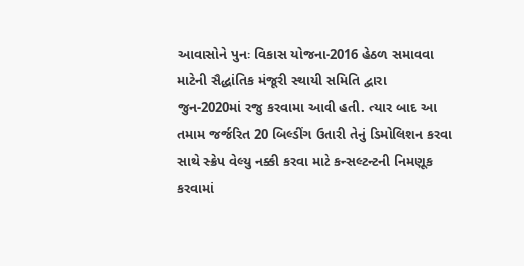આવાસોને પુનઃ વિકાસ યોજના-2016 હેઠળ સમાવવા માટેની સૈદ્ધાંતિક મંજૂરી સ્થાયી સમિતિ દ્વારા જુન-2020માં રજુ કરવામા આવી હતી. ત્યાર બાદ આ તમામ જર્જરિત 20 બિલ્ડીંગ ઉતારી તેનું ડિમોલિશન કરવા સાથે સ્ક્રેપ વેલ્યુ નક્કી કરવા માટે કન્સલ્ટન્ટની નિમણૂક કરવામાં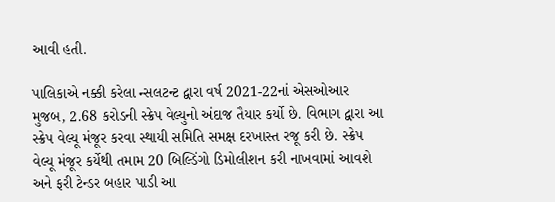આવી હતી.

પાલિકાએ નક્કી કરેલા ન્સલટન્ટ દ્વારા વર્ષ 2021-22નાં એસઓઆર મુજબ, 2.68 કરોડની સ્ક્રેપ વેલ્યુનો અંદાજ તૈયાર કર્યો છે. વિભાગ દ્વારા આ સ્ક્રેપ વેલ્યૂ મંજૂર કરવા સ્થાયી સમિતિ સમક્ષ દરખાસ્ત રજૂ કરી છે. સ્ક્રેપ વેલ્યૂ મંજૂર કર્યેથી તમામ 20 બિલ્ડિંગો ડિમોલીશન કરી નાખવામાં આવશે અને ફરી ટેન્ડર બહાર પાડી આ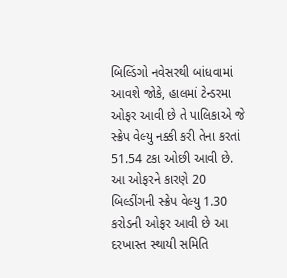બિલ્ડિંગો નવેસરથી બાંધવામાં આવશે જોકે, હાલમાં ટેન્ડરમા ઓફર આવી છે તે પાલિકાએ જે સ્ક્રેપ વેલ્યુ નક્કી કરી તેના કરતાં 51.54 ટકા ઓછી આવી છે. આ ઓફરને કારણે 20 બિલ્ડીંગની સ્ક્રેપ વેલ્યુ 1.30 કરોડની ઓફર આવી છે આ દરખાસ્ત સ્થાયી સમિતિ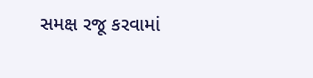સમક્ષ રજૂ કરવામાં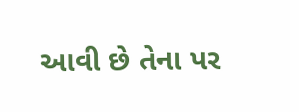આવી છે તેના પર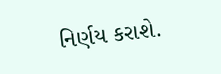નિર્ણય કરાશે.